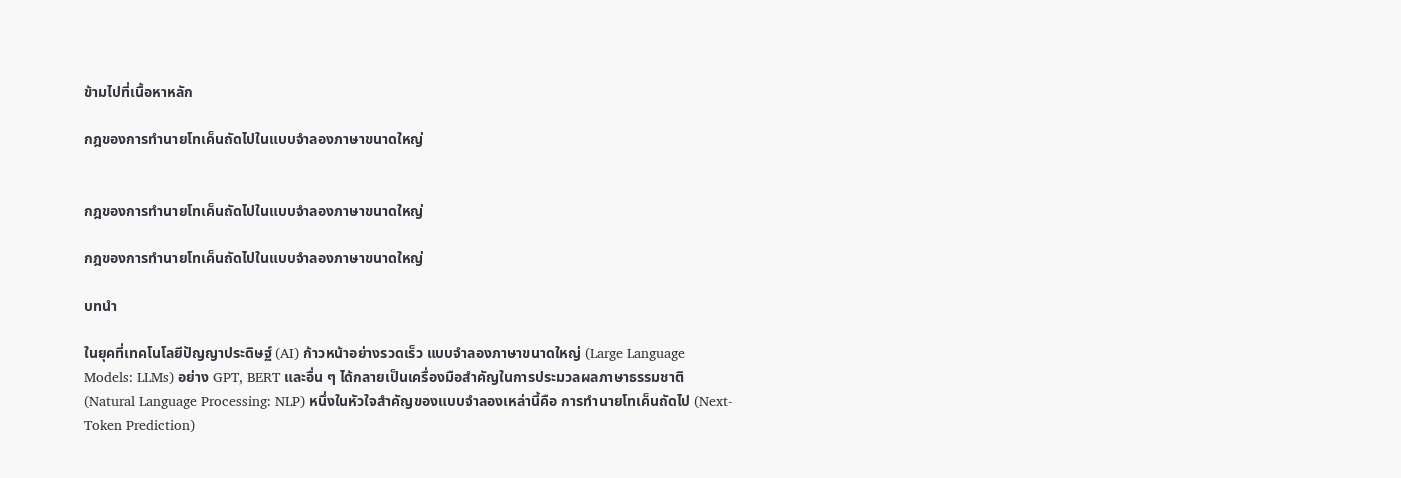ข้ามไปที่เนื้อหาหลัก

กฎของการทำนายโทเค็นถัดไปในแบบจำลองภาษาขนาดใหญ่


กฎของการทำนายโทเค็นถัดไปในแบบจำลองภาษาขนาดใหญ่

กฎของการทำนายโทเค็นถัดไปในแบบจำลองภาษาขนาดใหญ่

บทนำ

ในยุคที่เทคโนโลยีปัญญาประดิษฐ์ (AI) ก้าวหน้าอย่างรวดเร็ว แบบจำลองภาษาขนาดใหญ่ (Large Language Models: LLMs) อย่าง GPT, BERT และอื่น ๆ ได้กลายเป็นเครื่องมือสำคัญในการประมวลผลภาษาธรรมชาติ (Natural Language Processing: NLP) หนึ่งในหัวใจสำคัญของแบบจำลองเหล่านี้คือ การทำนายโทเค็นถัดไป (Next-Token Prediction)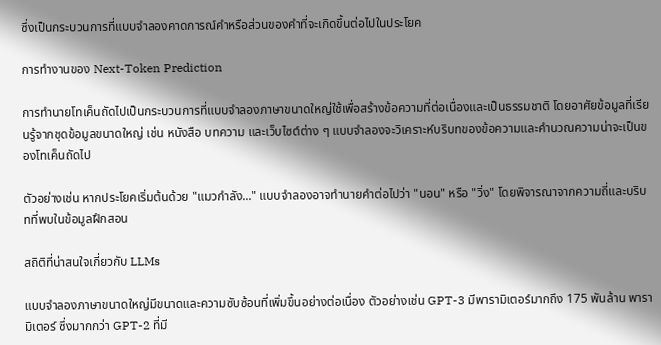ซึ่งเป็นกระบวนการที่แบบจำลองคาดการณ์คำหรือส่วนของคำที่จะเกิดขึ้นต่อไปในประโยค

การทำงานของ Next-Token Prediction

การทำนายโทเค็นถัดไปเป็นกระบวนการที่แบบจำลองภาษาขนาดใหญ่ใช้เพื่อสร้างข้อความที่ต่อเนื่องและเป็นธรรมชาติ โดยอาศัยข้อมูลที่เรียนรู้จากชุดข้อมูลขนาดใหญ่ เช่น หนังสือ บทความ และเว็บไซต์ต่าง ๆ แบบจำลองจะวิเคราะห์บริบทของข้อความและคำนวณความน่าจะเป็นของโทเค็นถัดไป

ตัวอย่างเช่น หากประโยคเริ่มต้นด้วย "แมวกำลัง..." แบบจำลองอาจทำนายคำต่อไปว่า "นอน" หรือ "วิ่ง" โดยพิจารณาจากความถี่และบริบทที่พบในข้อมูลฝึกสอน

สถิติที่น่าสนใจเกี่ยวกับ LLMs

แบบจำลองภาษาขนาดใหญ่มีขนาดและความซับซ้อนที่เพิ่มขึ้นอย่างต่อเนื่อง ตัวอย่างเช่น GPT-3 มีพารามิเตอร์มากถึง 175 พันล้าน พารามิเตอร์ ซึ่งมากกว่า GPT-2 ที่มี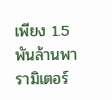เพียง 1.5 พันล้านพารามิเตอร์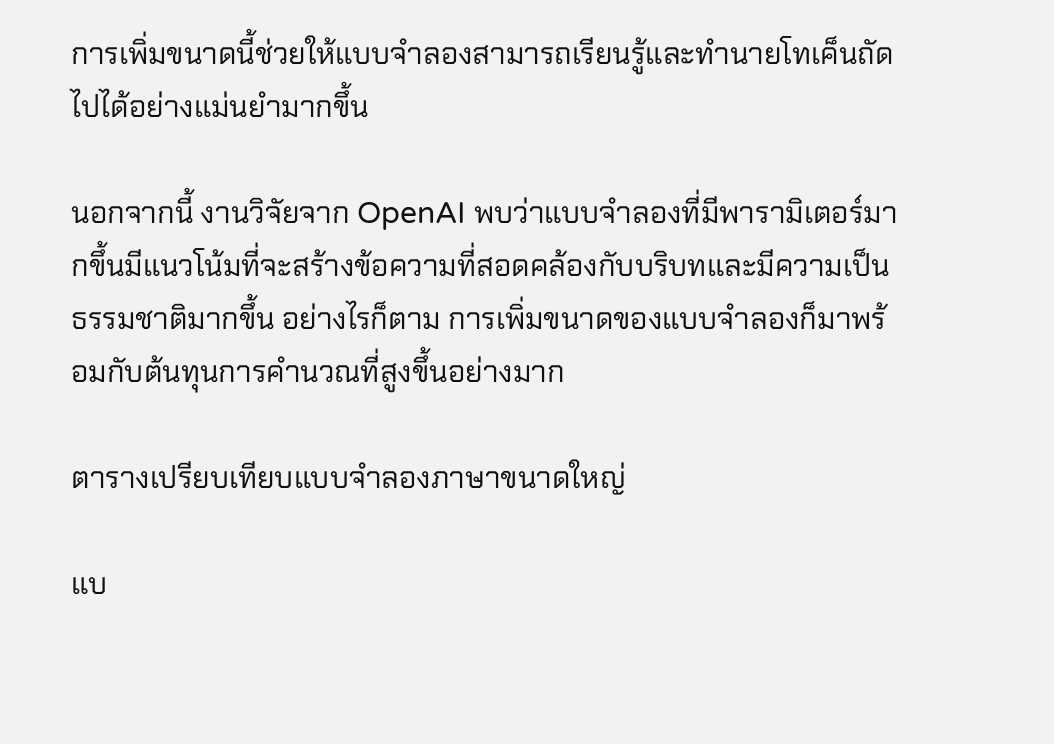การเพิ่มขนาดนี้ช่วยให้แบบจำลองสามารถเรียนรู้และทำนายโทเค็นถัดไปได้อย่างแม่นยำมากขึ้น

นอกจากนี้ งานวิจัยจาก OpenAI พบว่าแบบจำลองที่มีพารามิเตอร์มากขึ้นมีแนวโน้มที่จะสร้างข้อความที่สอดคล้องกับบริบทและมีความเป็นธรรมชาติมากขึ้น อย่างไรก็ตาม การเพิ่มขนาดของแบบจำลองก็มาพร้อมกับต้นทุนการคำนวณที่สูงขึ้นอย่างมาก

ตารางเปรียบเทียบแบบจำลองภาษาขนาดใหญ่

แบ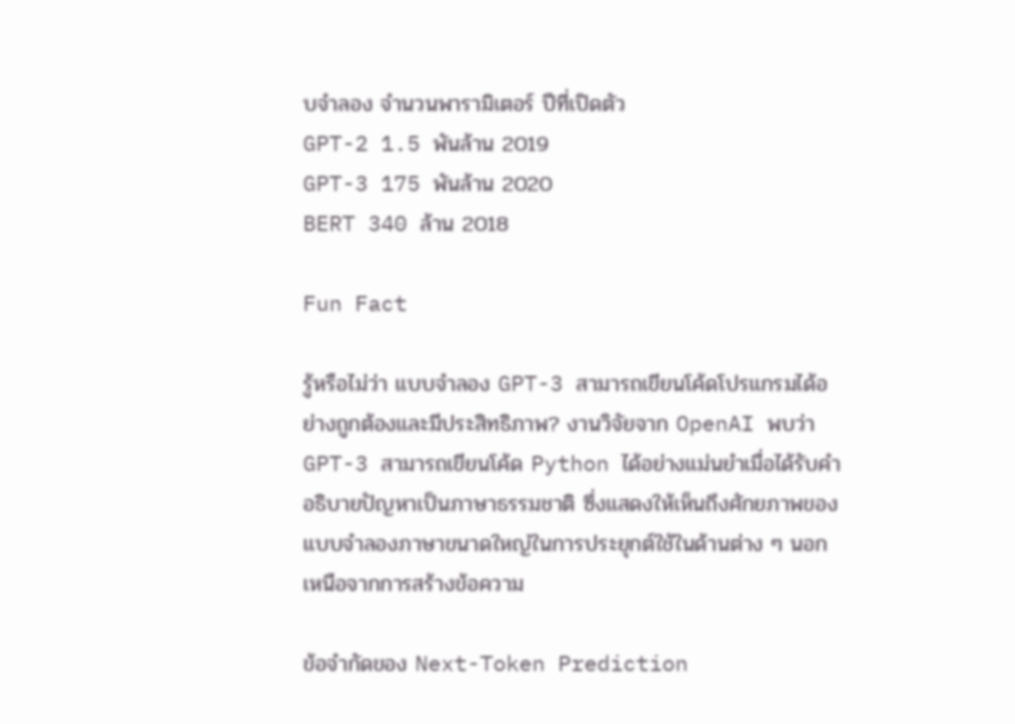บจำลอง จำนวนพารามิเตอร์ ปีที่เปิดตัว
GPT-2 1.5 พันล้าน 2019
GPT-3 175 พันล้าน 2020
BERT 340 ล้าน 2018

Fun Fact

รู้หรือไม่ว่า แบบจำลอง GPT-3 สามารถเขียนโค้ดโปรแกรมได้อย่างถูกต้องและมีประสิทธิภาพ? งานวิจัยจาก OpenAI พบว่า GPT-3 สามารถเขียนโค้ด Python ได้อย่างแม่นยำเมื่อได้รับคำอธิบายปัญหาเป็นภาษาธรรมชาติ ซึ่งแสดงให้เห็นถึงศักยภาพของแบบจำลองภาษาขนาดใหญ่ในการประยุกต์ใช้ในด้านต่าง ๆ นอกเหนือจากการสร้างข้อความ

ข้อจำกัดของ Next-Token Prediction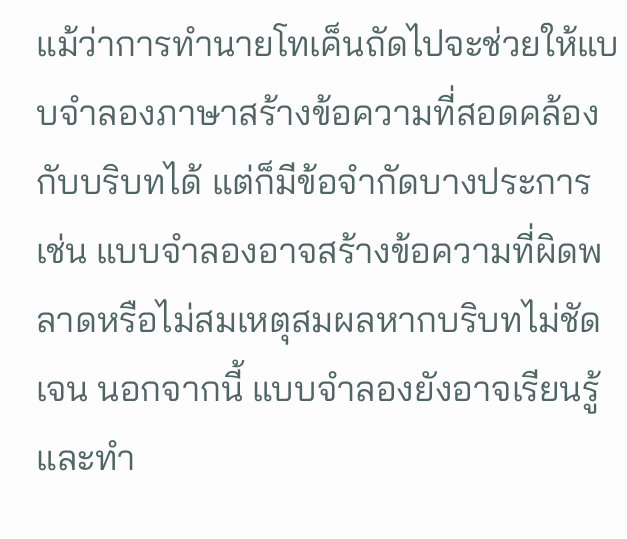แม้ว่าการทำนายโทเค็นถัดไปจะช่วยให้แบบจำลองภาษาสร้างข้อความที่สอดคล้องกับบริบทได้ แต่ก็มีข้อจำกัดบางประการ เช่น แบบจำลองอาจสร้างข้อความที่ผิดพลาดหรือไม่สมเหตุสมผลหากบริบทไม่ชัดเจน นอกจากนี้ แบบจำลองยังอาจเรียนรู้และทำ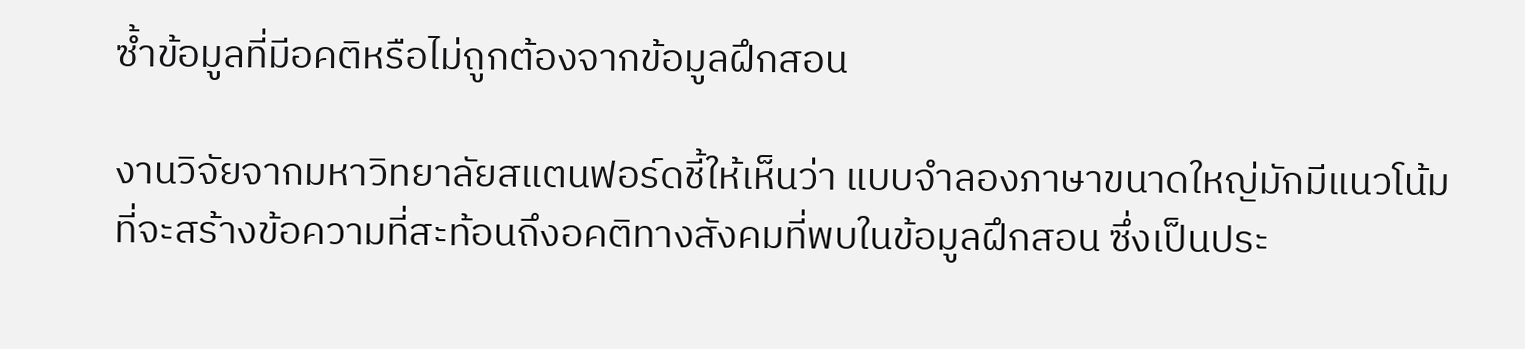ซ้ำข้อมูลที่มีอคติหรือไม่ถูกต้องจากข้อมูลฝึกสอน

งานวิจัยจากมหาวิทยาลัยสแตนฟอร์ดชี้ให้เห็นว่า แบบจำลองภาษาขนาดใหญ่มักมีแนวโน้มที่จะสร้างข้อความที่สะท้อนถึงอคติทางสังคมที่พบในข้อมูลฝึกสอน ซึ่งเป็นประ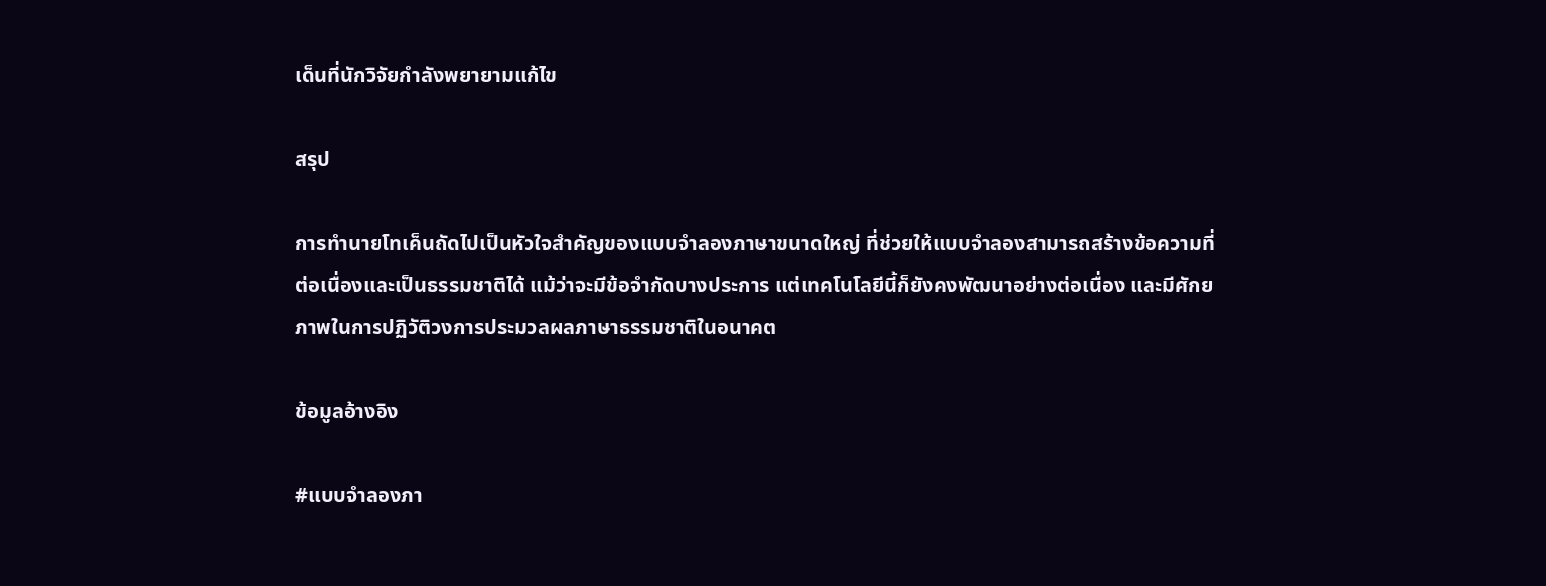เด็นที่นักวิจัยกำลังพยายามแก้ไข

สรุป

การทำนายโทเค็นถัดไปเป็นหัวใจสำคัญของแบบจำลองภาษาขนาดใหญ่ ที่ช่วยให้แบบจำลองสามารถสร้างข้อความที่ต่อเนื่องและเป็นธรรมชาติได้ แม้ว่าจะมีข้อจำกัดบางประการ แต่เทคโนโลยีนี้ก็ยังคงพัฒนาอย่างต่อเนื่อง และมีศักยภาพในการปฏิวัติวงการประมวลผลภาษาธรรมชาติในอนาคต

ข้อมูลอ้างอิง

#แบบจำลองภา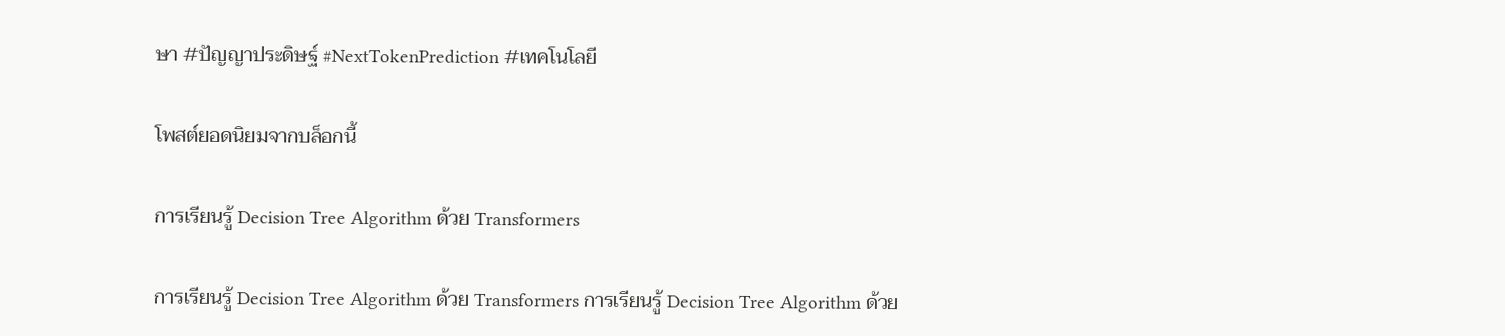ษา #ปัญญาประดิษฐ์ #NextTokenPrediction #เทคโนโลยี

โพสต์ยอดนิยมจากบล็อกนี้

การเรียนรู้ Decision Tree Algorithm ด้วย Transformers

การเรียนรู้ Decision Tree Algorithm ด้วย Transformers การเรียนรู้ Decision Tree Algorithm ด้วย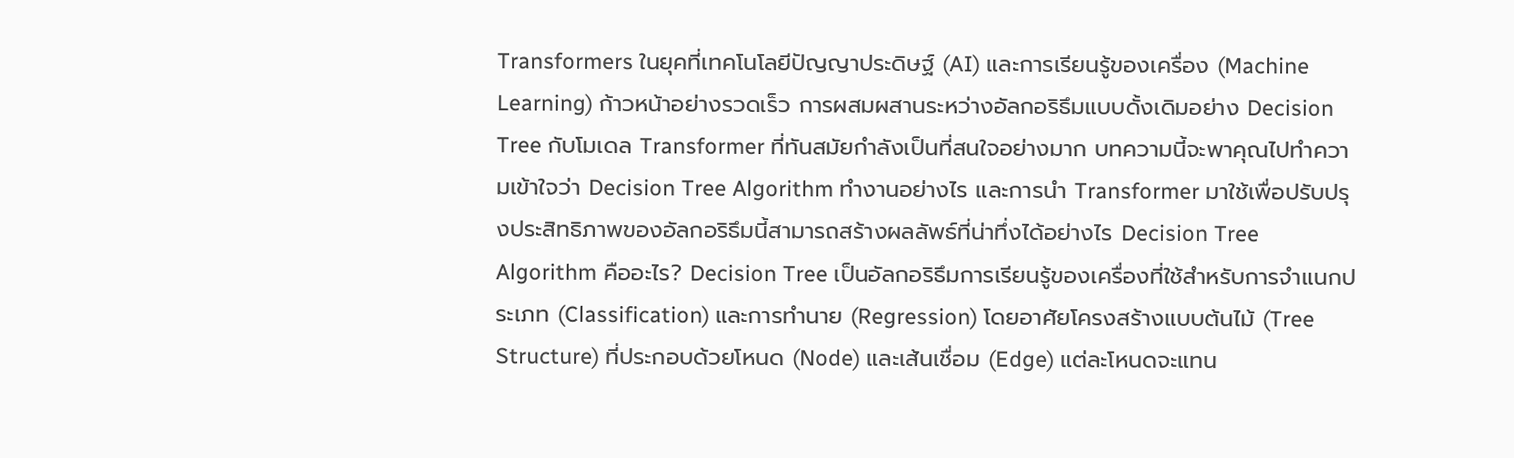Transformers ในยุคที่เทคโนโลยีปัญญาประดิษฐ์ (AI) และการเรียนรู้ของเครื่อง (Machine Learning) ก้าวหน้าอย่างรวดเร็ว การผสมผสานระหว่างอัลกอริธึมแบบดั้งเดิมอย่าง Decision Tree กับโมเดล Transformer ที่ทันสมัยกำลังเป็นที่สนใจอย่างมาก บทความนี้จะพาคุณไปทำความเข้าใจว่า Decision Tree Algorithm ทำงานอย่างไร และการนำ Transformer มาใช้เพื่อปรับปรุงประสิทธิภาพของอัลกอริธึมนี้สามารถสร้างผลลัพธ์ที่น่าทึ่งได้อย่างไร Decision Tree Algorithm คืออะไร? Decision Tree เป็นอัลกอริธึมการเรียนรู้ของเครื่องที่ใช้สำหรับการจำแนกประเภท (Classification) และการทำนาย (Regression) โดยอาศัยโครงสร้างแบบต้นไม้ (Tree Structure) ที่ประกอบด้วยโหนด (Node) และเส้นเชื่อม (Edge) แต่ละโหนดจะแทน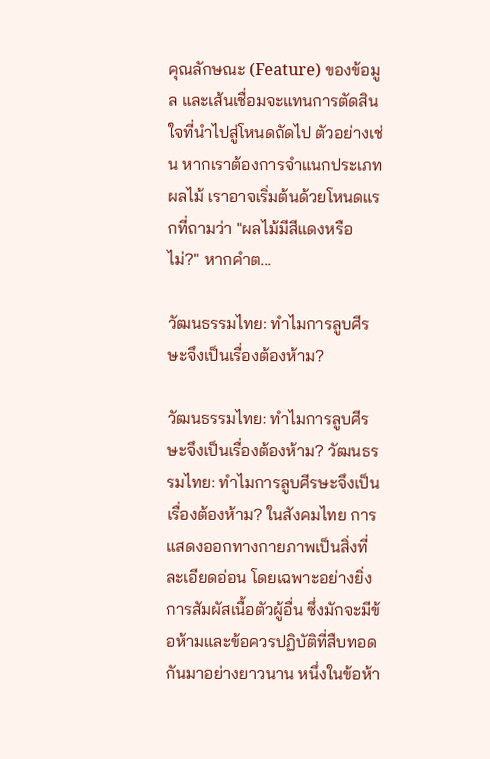คุณลักษณะ (Feature) ของข้อมูล และเส้นเชื่อมจะแทนการตัดสินใจที่นำไปสู่โหนดถัดไป ตัวอย่างเช่น หากเราต้องการจำแนกประเภทผลไม้ เราอาจเริ่มต้นด้วยโหนดแรกที่ถามว่า "ผลไม้มีสีแดงหรือไม่?" หากคำต...

วัฒนธรรมไทย: ทำไมการลูบศีรษะจึงเป็นเรื่องต้องห้าม?

วัฒนธรรมไทย: ทำไมการลูบศีรษะจึงเป็นเรื่องต้องห้าม? วัฒนธรรมไทย: ทำไมการลูบศีรษะจึงเป็นเรื่องต้องห้าม? ในสังคมไทย การแสดงออกทางกายภาพเป็นสิ่งที่ละเอียดอ่อน โดยเฉพาะอย่างยิ่งการสัมผัสเนื้อตัวผู้อื่น ซึ่งมักจะมีข้อห้ามและข้อควรปฏิบัติที่สืบทอดกันมาอย่างยาวนาน หนึ่งในข้อห้า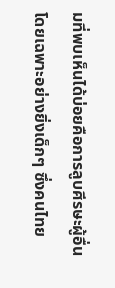มที่พบเห็นได้บ่อยคือการลูบศีรษะผู้อื่น โดยเฉพาะอย่างยิ่งเด็กๆ ซึ่งคนไทย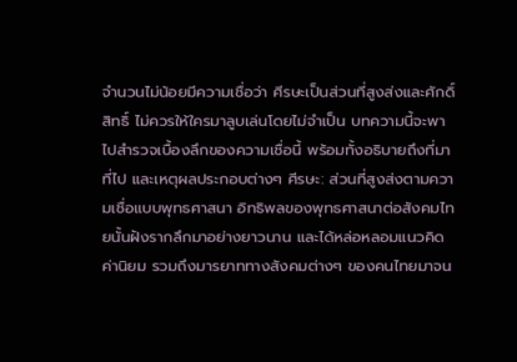จำนวนไม่น้อยมีความเชื่อว่า ศีรษะเป็นส่วนที่สูงส่งและศักดิ์สิทธิ์ ไม่ควรให้ใครมาลูบเล่นโดยไม่จำเป็น บทความนี้จะพาไปสำรวจเบื้องลึกของความเชื่อนี้ พร้อมทั้งอธิบายถึงที่มาที่ไป และเหตุผลประกอบต่างๆ ศีรษะ: ส่วนที่สูงส่งตามความเชื่อแบบพุทธศาสนา อิทธิพลของพุทธศาสนาต่อสังคมไทยนั้นฝังรากลึกมาอย่างยาวนาน และได้หล่อหลอมแนวคิด ค่านิยม รวมถึงมารยาททางสังคมต่างๆ ของคนไทยมาจน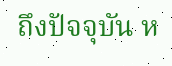ถึงปัจจุบัน ห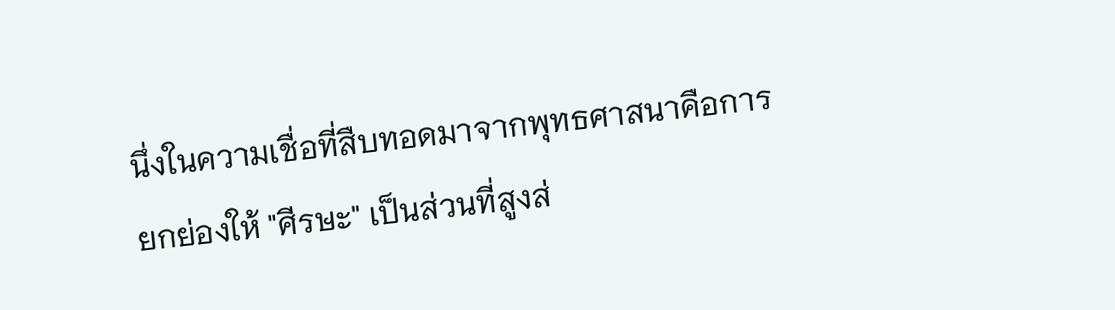นึ่งในความเชื่อที่สืบทอดมาจากพุทธศาสนาคือการยกย่องให้ "ศีรษะ" เป็นส่วนที่สูงส่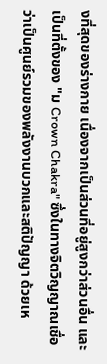งที่สุดของร่างกาย เนื่องจากเป็นส่วนที่อยู่สูงกว่าส่วนอื่น และเป็นที่ตั้งของ "ม Crown Chakra" ซึ่งในทางจิตวิญญาณเชื่อว่าเป็นศูนย์รวมของพลังงานบวกและสติปัญญา ด้วยเห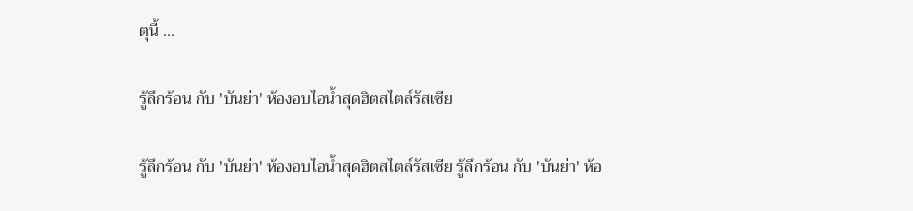ตุนี้ ...

รู้ลึกร้อน กับ 'บันย่า' ห้องอบไอน้ำสุดฮิตสไตล์รัสเซีย

รู้ลึกร้อน กับ 'บันย่า' ห้องอบไอน้ำสุดฮิตสไตล์รัสเซีย รู้ลึกร้อน กับ 'บันย่า' ห้อ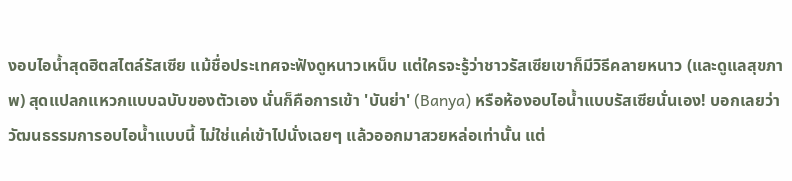งอบไอน้ำสุดฮิตสไตล์รัสเซีย แม้ชื่อประเทศจะฟังดูหนาวเหน็บ แต่ใครจะรู้ว่าชาวรัสเซียเขาก็มีวิธีคลายหนาว (และดูแลสุขภาพ) สุดแปลกแหวกแบบฉบับของตัวเอง นั่นก็คือการเข้า 'บันย่า' (Banya) หรือห้องอบไอน้ำแบบรัสเซียนั่นเอง! บอกเลยว่าวัฒนธรรมการอบไอน้ำแบบนี้ ไม่ใช่แค่เข้าไปนั่งเฉยๆ แล้วออกมาสวยหล่อเท่านั้น แต่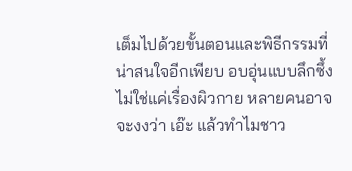เต็มไปด้วยขั้นตอนและพิธีกรรมที่น่าสนใจอีกเพียบ อบอุ่นแบบลึกซึ้ง ไม่ใช่แค่เรื่องผิวกาย หลายคนอาจจะงงว่า เอ๊ะ แล้วทำไมชาว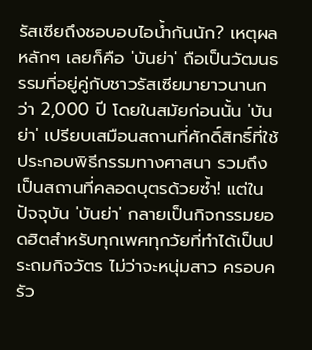รัสเซียถึงชอบอบไอน้ำกันนัก? เหตุผลหลักๆ เลยก็คือ 'บันย่า' ถือเป็นวัฒนธรรมที่อยู่คู่กับชาวรัสเซียมายาวนานกว่า 2,000 ปี โดยในสมัยก่อนนั้น 'บันย่า' เปรียบเสมือนสถานที่ศักดิ์สิทธิ์ที่ใช้ประกอบพิธีกรรมทางศาสนา รวมถึงเป็นสถานที่คลอดบุตรด้วยซ้ำ! แต่ในปัจจุบัน 'บันย่า' กลายเป็นกิจกรรมยอดฮิตสำหรับทุกเพศทุกวัยที่ทำได้เป็นประถมกิจวัตร ไม่ว่าจะหนุ่มสาว ครอบครัว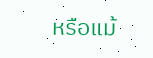หรือแม้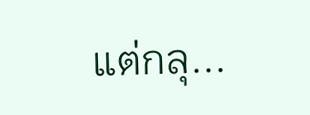แต่กลุ...